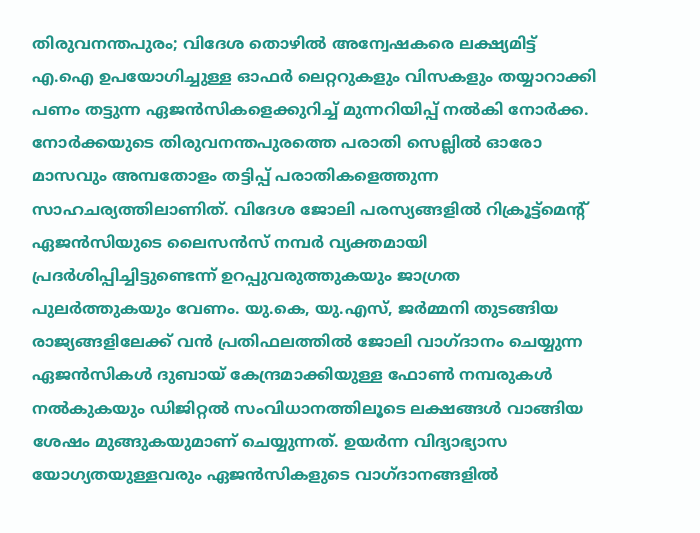തിരുവനന്തപുരം; വിദേശ തൊഴിൽ അന്വേഷകരെ ലക്ഷ്യമിട്ട് എ.ഐ ഉപയോഗിച്ചുള്ള ഓഫർ ലെറ്ററുകളും വിസകളും തയ്യാറാക്കി പണം തട്ടുന്ന ഏജൻസികളെക്കുറിച്ച് മുന്നറിയിപ്പ് നൽകി നോർക്ക. നോർക്കയുടെ തിരുവനന്തപുരത്തെ പരാതി സെല്ലിൽ ഓരോ മാസവും അമ്പതോളം തട്ടിപ്പ് പരാതികളെത്തുന്ന സാഹചര്യത്തിലാണിത്. വിദേശ ജോലി പരസ്യങ്ങളിൽ റിക്രൂട്ട്മെന്റ് ഏജൻസിയുടെ ലൈസൻസ് നമ്പർ വ്യക്തമായി പ്രദർശിപ്പിച്ചിട്ടുണ്ടെന്ന് ഉറപ്പുവരുത്തുകയും ജാഗ്രത പുലർത്തുകയും വേണം. യു.കെ, യു.എസ്, ജർമ്മനി തുടങ്ങിയ രാജ്യങ്ങളിലേക്ക് വൻ പ്രതിഫലത്തിൽ ജോലി വാഗ്ദാനം ചെയ്യുന്ന ഏജൻസികൾ ദുബായ് കേന്ദ്രമാക്കിയുള്ള ഫോൺ നമ്പരുകൾ നൽകുകയും ഡിജിറ്റൽ സംവിധാനത്തിലൂടെ ലക്ഷങ്ങൾ വാങ്ങിയ ശേഷം മുങ്ങുകയുമാണ് ചെയ്യുന്നത്. ഉയർന്ന വിദ്യാഭ്യാസ യോഗ്യതയുള്ളവരും ഏജൻസികളുടെ വാഗ്ദാനങ്ങളിൽ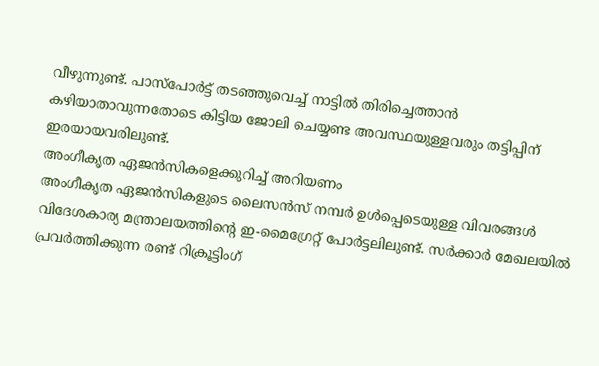വീഴുന്നുണ്ട്. പാസ്പോർട്ട് തടഞ്ഞുവെച്ച് നാട്ടിൽ തിരിച്ചെത്താൻ കഴിയാതാവുന്നതോടെ കിട്ടിയ ജോലി ചെയ്യണ്ട അവസ്ഥയുള്ളവരും തട്ടിപ്പിന് ഇരയായവരിലുണ്ട്.
അംഗീകൃത ഏജൻസികളെക്കുറിച്ച് അറിയണം
അംഗീകൃത ഏജൻസികളുടെ ലൈസൻസ് നമ്പർ ഉൾപ്പെടെയുള്ള വിവരങ്ങൾ വിദേശകാര്യ മന്ത്രാലയത്തിന്റെ ഇ-മൈഗ്രേറ്റ് പോർട്ടലിലുണ്ട്. സർക്കാർ മേഖലയിൽ പ്രവർത്തിക്കുന്ന രണ്ട് റിക്രൂട്ടിംഗ്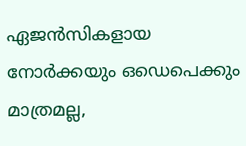ഏജൻസികളായ നോർക്കയും ഒഡെപെക്കും മാത്രമല്ല,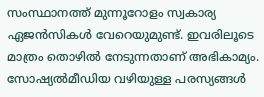സംസ്ഥാനത്ത് മുന്നൂറോളം സ്വകാര്യ ഏജൻസികൾ വേറെയുമുണ്ട്. ഇവരിലൂടെ മാത്രം തൊഴിൽ നേടുന്നതാണ് അഭികാമ്യം. സോഷ്യൽമീഡിയ വഴിയുള്ള പരസ്യങ്ങൾ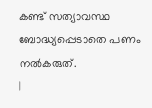കണ്ട് സത്യാവസ്ഥ ബോദ്ധ്യപ്പെടാതെ പണം നൽകരുത്.
|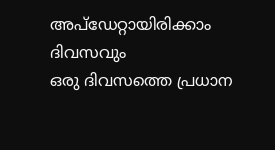അപ്ഡേറ്റായിരിക്കാം ദിവസവും
ഒരു ദിവസത്തെ പ്രധാന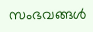സംഭവങ്ങൾ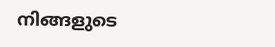നിങ്ങളുടെ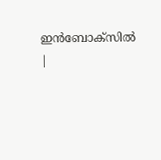ഇൻബോക്സിൽ |